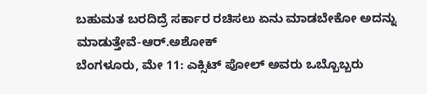ಬಹುಮತ ಬರದಿದ್ರೆ ಸರ್ಕಾರ ರಚಿಸಲು ಏನು ಮಾಡಬೇಕೋ ಅದನ್ನು ಮಾಡುತ್ತೇವೆ-ಆರ್.ಅಶೋಕ್
ಬೆಂಗಳೂರು, ಮೇ 11: ಎಕ್ಸಿಟ್ ಪೋಲ್ ಅವರು ಒಬ್ಬೊಬ್ಬರು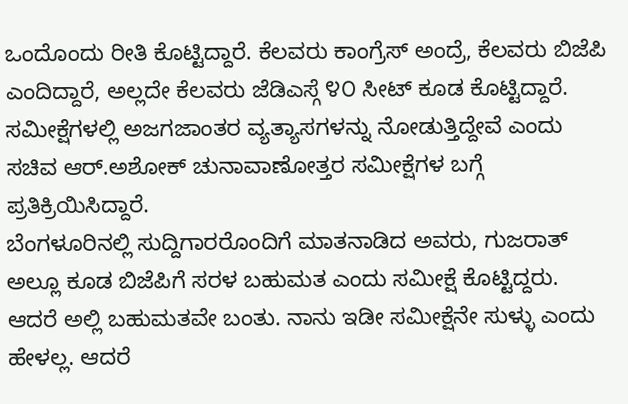ಒಂದೊಂದು ರೀತಿ ಕೊಟ್ಟಿದ್ದಾರೆ. ಕೆಲವರು ಕಾಂಗ್ರೆಸ್ ಅಂದ್ರೆ, ಕೆಲವರು ಬಿಜೆಪಿ ಎಂದಿದ್ದಾರೆ, ಅಲ್ಲದೇ ಕೆಲವರು ಜೆಡಿಎಸ್ಗೆ ೪೦ ಸೀಟ್ ಕೂಡ ಕೊಟ್ಟಿದ್ದಾರೆ. ಸಮೀಕ್ಷೆಗಳಲ್ಲಿ ಅಜಗಜಾಂತರ ವ್ಯತ್ಯಾಸಗಳನ್ನು ನೋಡುತ್ತಿದ್ದೇವೆ ಎಂದು ಸಚಿವ ಆರ್.ಅಶೋಕ್ ಚುನಾವಾಣೋತ್ತರ ಸಮೀಕ್ಷೆಗಳ ಬಗ್ಗೆ ಪ್ರತಿಕ್ರಿಯಿಸಿದ್ದಾರೆ.
ಬೆಂಗಳೂರಿನಲ್ಲಿ ಸುದ್ದಿಗಾರರೊಂದಿಗೆ ಮಾತನಾಡಿದ ಅವರು, ಗುಜರಾತ್ ಅಲ್ಲೂ ಕೂಡ ಬಿಜೆಪಿಗೆ ಸರಳ ಬಹುಮತ ಎಂದು ಸಮೀಕ್ಷೆ ಕೊಟ್ಟಿದ್ದರು. ಆದರೆ ಅಲ್ಲಿ ಬಹುಮತವೇ ಬಂತು. ನಾನು ಇಡೀ ಸಮೀಕ್ಷೆನೇ ಸುಳ್ಳು ಎಂದು ಹೇಳಲ್ಲ. ಆದರೆ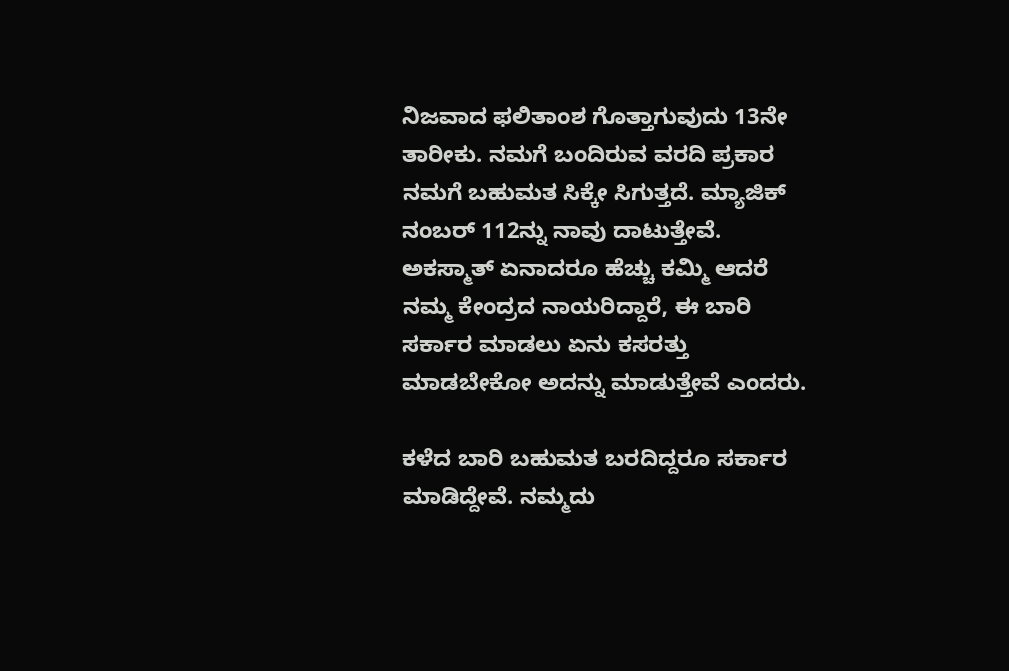ನಿಜವಾದ ಫಲಿತಾಂಶ ಗೊತ್ತಾಗುವುದು 13ನೇ ತಾರೀಕು. ನಮಗೆ ಬಂದಿರುವ ವರದಿ ಪ್ರಕಾರ ನಮಗೆ ಬಹುಮತ ಸಿಕ್ಕೇ ಸಿಗುತ್ತದೆ. ಮ್ಯಾಜಿಕ್ ನಂಬರ್ 112ನ್ನು ನಾವು ದಾಟುತ್ತೇವೆ. ಅಕಸ್ಮಾತ್ ಏನಾದರೂ ಹೆಚ್ಚು ಕಮ್ಮಿ ಆದರೆ ನಮ್ಮ ಕೇಂದ್ರದ ನಾಯರಿದ್ದಾರೆ, ಈ ಬಾರಿ ಸರ್ಕಾರ ಮಾಡಲು ಏನು ಕಸರತ್ತು ಮಾಡಬೇಕೋ ಅದನ್ನು ಮಾಡುತ್ತೇವೆ ಎಂದರು.

ಕಳೆದ ಬಾರಿ ಬಹುಮತ ಬರದಿದ್ದರೂ ಸರ್ಕಾರ ಮಾಡಿದ್ದೇವೆ. ನಮ್ಮದು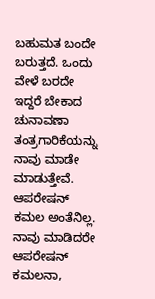ಬಹುಮತ ಬಂದೇ ಬರುತ್ತದೆ. ಒಂದು ವೇಳೆ ಬರದೇ ಇದ್ದರೆ ಬೇಕಾದ ಚುನಾವಣಾ ತಂತ್ರಗಾರಿಕೆಯನ್ನು ನಾವು ಮಾಡೇ ಮಾಡುತ್ತೇವೆ. ಆಪರೇಷನ್ ಕಮಲ ಅಂತೆನಿಲ್ಲ. ನಾವು ಮಾಡಿದರೇ ಆಪರೇಷನ್ ಕಮಲನಾ,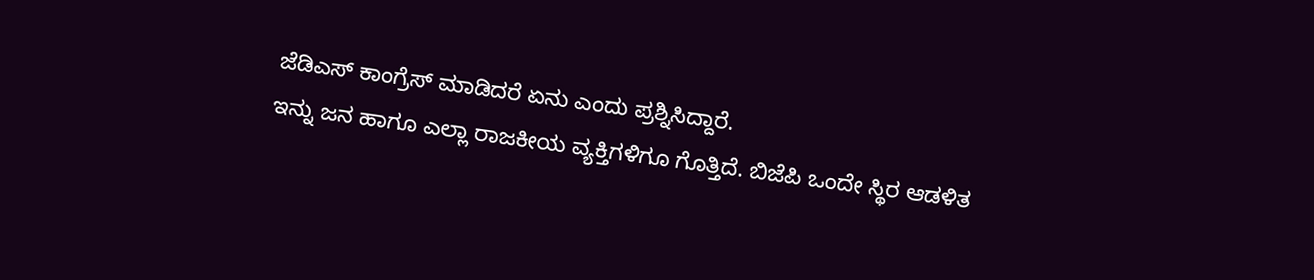ಜೆಡಿಎಸ್ ಕಾಂಗ್ರೆಸ್ ಮಾಡಿದರೆ ಏನು ಎಂದು ಪ್ರಶ್ನಿಸಿದ್ದಾರೆ.
ಇನ್ನು ಜನ ಹಾಗೂ ಎಲ್ಲಾ ರಾಜಕೀಯ ವ್ಯಕ್ತಿಗಳಿಗೂ ಗೊತ್ತಿದೆ. ಬಿಜೆಪಿ ಒಂದೇ ಸ್ಥಿರ ಆಡಳಿತ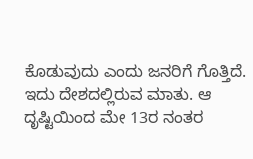ಕೊಡುವುದು ಎಂದು ಜನರಿಗೆ ಗೊತ್ತಿದೆ. ಇದು ದೇಶದಲ್ಲಿರುವ ಮಾತು. ಆ ದೃಷ್ಟಿಯಿಂದ ಮೇ 13ರ ನಂತರ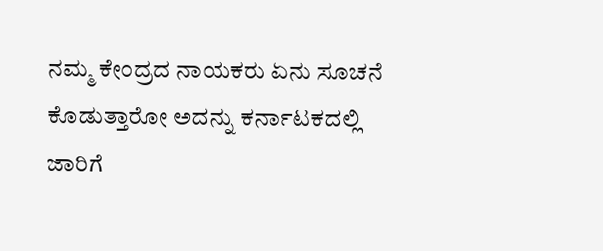ನಮ್ಮ ಕೇಂದ್ರದ ನಾಯಕರು ಏನು ಸೂಚನೆ ಕೊಡುತ್ತಾರೋ ಅದನ್ನು ಕರ್ನಾಟಕದಲ್ಲಿ ಜಾರಿಗೆ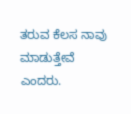ತರುವ ಕೆಲಸ ನಾವು ಮಾಡುತ್ತೇವೆ ಎಂದರು.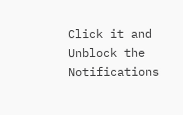Click it and Unblock the Notifications